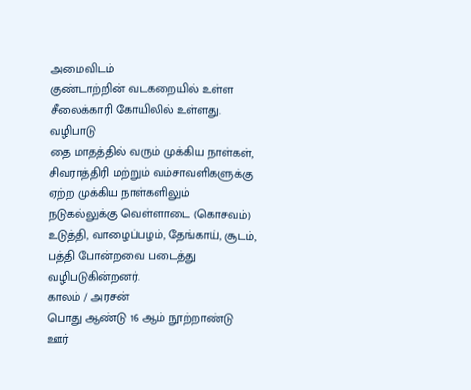அமைவிடம்
குண்டாற்றின் வடகறையில் உள்ள சீலைக்காரி கோயிலில் உள்ளது.
வழிபாடு
தை மாதத்தில் வரும் முக்கிய நாள்கள், சிவராத்திரி மற்றும் வம்சாவளிகளுக்கு ஏற்ற முக்கிய நாள்களிலும் நடுகல்லுக்கு வெள்ளாடை (கொசவம்) உடுத்தி, வாழைப்பழம், தேங்காய், சூடம், பத்தி போன்றவை படைத்து வழிபடுகின்றனர்.
காலம் / அரசன்
பொது ஆண்டு 16 ஆம் நூற்றாண்டு
ஊர்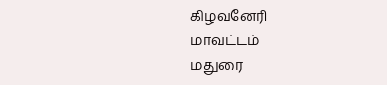கிழவனேரி
மாவட்டம்
மதுரை